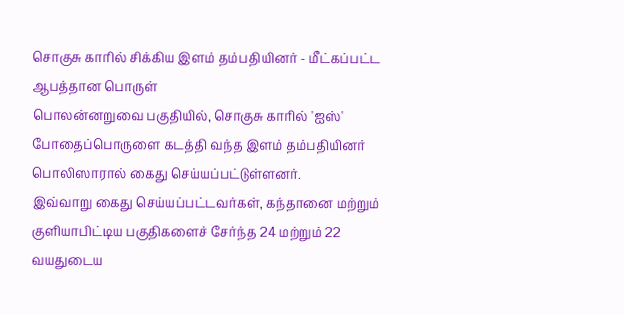சொகுசு காரில் சிக்கிய இளம் தம்பதியினர் - மீட்கப்பட்ட ஆபத்தான பொருள்
பொலன்னறுவை பகுதியில், சொகுசு காரில் 'ஐஸ்' போதைப்பொருளை கடத்தி வந்த இளம் தம்பதியினர் பொலிஸாரால் கைது செய்யப்பட்டுள்ளனர்.
இவ்வாறு கைது செய்யப்பட்டவர்கள், கந்தானை மற்றும் குளியாபிட்டிய பகுதிகளைச் சேர்ந்த 24 மற்றும் 22 வயதுடைய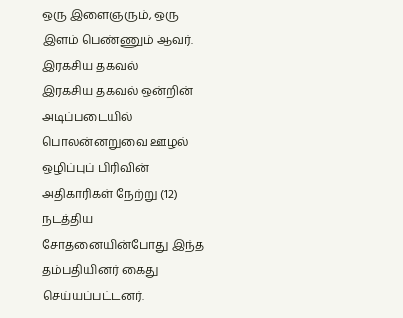ஒரு இளைஞரும், ஒரு இளம் பெண்ணும் ஆவர்.
இரகசிய தகவல்
இரகசிய தகவல் ஒன்றின் அடிப்படையில் பொலன்னறுவை ஊழல் ஒழிப்புப் பிரிவின் அதிகாரிகள் நேற்று (12) நடத்திய சோதனையின்போது இந்த தம்பதியினர் கைது செய்யப்பட்டனர்.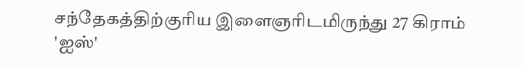சந்தேகத்திற்குரிய இளைஞரிடமிருந்து 27 கிராம் 'ஐஸ்'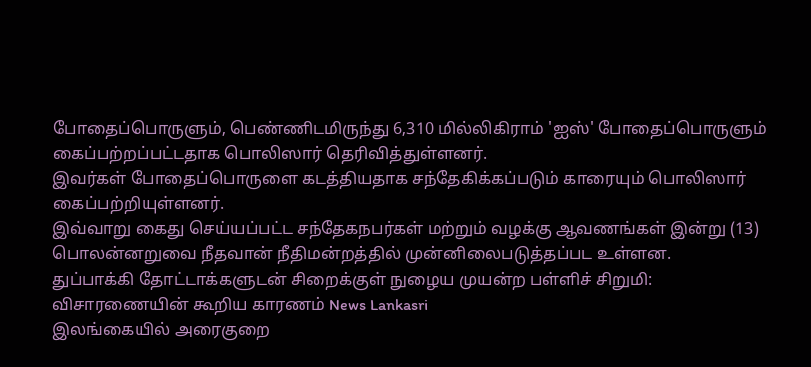போதைப்பொருளும், பெண்ணிடமிருந்து 6,310 மில்லிகிராம் 'ஐஸ்' போதைப்பொருளும் கைப்பற்றப்பட்டதாக பொலிஸார் தெரிவித்துள்ளனர்.
இவர்கள் போதைப்பொருளை கடத்தியதாக சந்தேகிக்கப்படும் காரையும் பொலிஸார் கைப்பற்றியுள்ளனர்.
இவ்வாறு கைது செய்யப்பட்ட சந்தேகநபர்கள் மற்றும் வழக்கு ஆவணங்கள் இன்று (13) பொலன்னறுவை நீதவான் நீதிமன்றத்தில் முன்னிலைபடுத்தப்பட உள்ளன.
துப்பாக்கி தோட்டாக்களுடன் சிறைக்குள் நுழைய முயன்ற பள்ளிச் சிறுமி: விசாரணையின் கூறிய காரணம் News Lankasri
இலங்கையில் அரைகுறை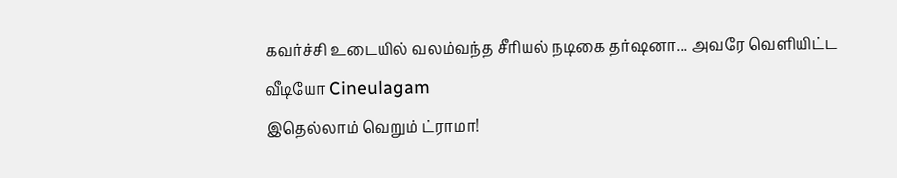கவர்ச்சி உடையில் வலம்வந்த சீரியல் நடிகை தர்ஷனா... அவரே வெளியிட்ட வீடியோ Cineulagam
இதெல்லாம் வெறும் ட்ராமா!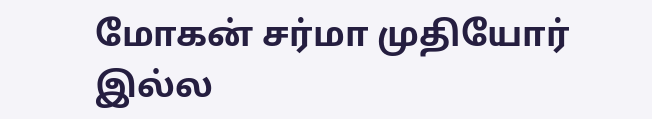மோகன் சர்மா முதியோர் இல்ல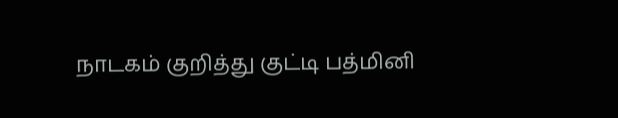நாடகம் குறித்து குட்டி பத்மினி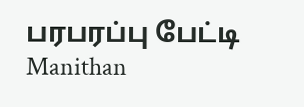பரபரப்பு பேட்டி Manithan